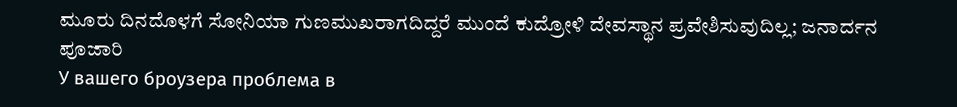ಮೂರು ದಿನದೊಳಗೆ ಸೋನಿಯಾ ಗುಣಮುಖರಾಗದಿದ್ದರೆ ಮುಂದೆ ಕುದ್ರೋಳಿ ದೇವಸ್ಥಾನ ಪ್ರವೇಶಿಸುವುದಿಲ್ಲ; ಜನಾರ್ದನ ಪೂಜಾರಿ
У вашего броузера проблема в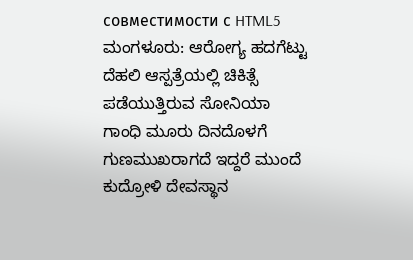совместимости с HTML5
ಮಂಗಳೂರು: ಆರೋಗ್ಯ ಹದಗೆಟ್ಟು ದೆಹಲಿ ಆಸ್ಪತ್ರೆಯಲ್ಲಿ ಚಿಕಿತ್ಸೆ ಪಡೆಯುತ್ತಿರುವ ಸೋನಿಯಾ ಗಾಂಧಿ ಮೂರು ದಿನದೊಳಗೆ ಗುಣಮುಖರಾಗದೆ ಇದ್ದರೆ ಮುಂದೆ ಕುದ್ರೋಳಿ ದೇವಸ್ಥಾನ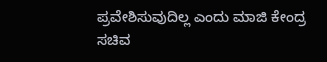ಪ್ರವೇಶಿಸುವುದಿಲ್ಲ ಎಂದು ಮಾಜಿ ಕೇಂದ್ರ ಸಚಿವ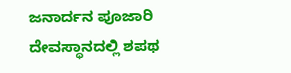ಜನಾರ್ದನ ಪೂಜಾರಿ ದೇವಸ್ಥಾನದಲ್ಲಿ ಶಪಥ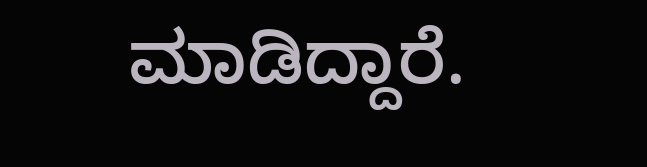ಮಾಡಿದ್ದಾರೆ.